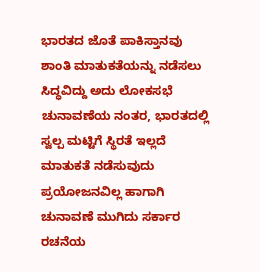ಭಾರತದ ಜೊತೆ ಪಾಕಿಸ್ತಾನವು ಶಾಂತಿ ಮಾತುಕತೆಯನ್ನು ನಡೆಸಲು ಸಿದ್ಧವಿದ್ದು ಅದು ಲೋಕಸಭೆ ಚುನಾವಣೆಯ ನಂತರ, ಭಾರತದಲ್ಲಿ ಸ್ವಲ್ಪ ಮಟ್ಟಿಗೆ ಸ್ಥಿರತೆ ಇಲ್ಲದೆ ಮಾತುಕತೆ ನಡೆಸುವುದು ಪ್ರಯೋಜನವಿಲ್ಲ ಹಾಗಾಗಿ ಚುನಾವಣೆ ಮುಗಿದು ಸರ್ಕಾರ ರಚನೆಯ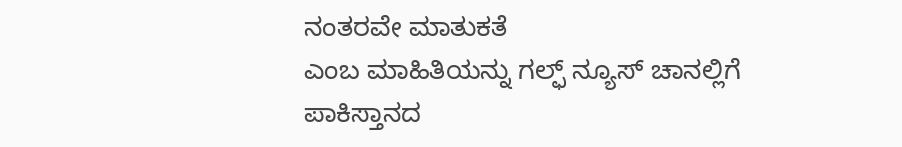ನಂತರವೇ ಮಾತುಕತೆ
ಎಂಬ ಮಾಹಿತಿಯನ್ನು ಗಲ್ಫ್ ನ್ಯೂಸ್ ಚಾನಲ್ಲಿಗೆ ಪಾಕಿಸ್ತಾನದ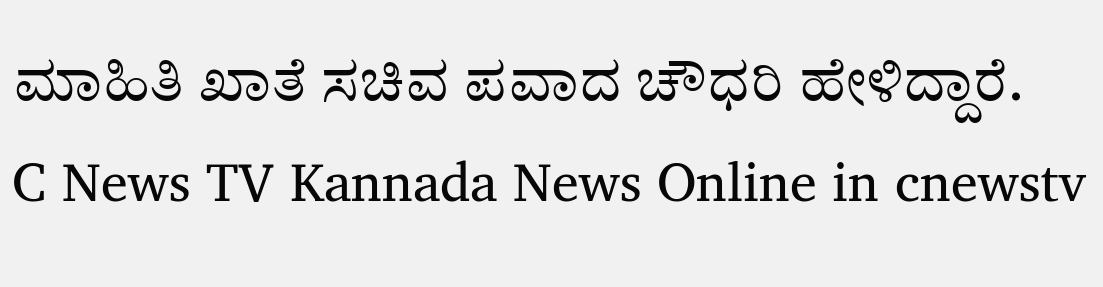ಮಾಹಿತಿ ಖಾತೆ ಸಚಿವ ಪವಾದ ಚೌಧರಿ ಹೇಳಿದ್ದಾರೆ.
C News TV Kannada News Online in cnewstv